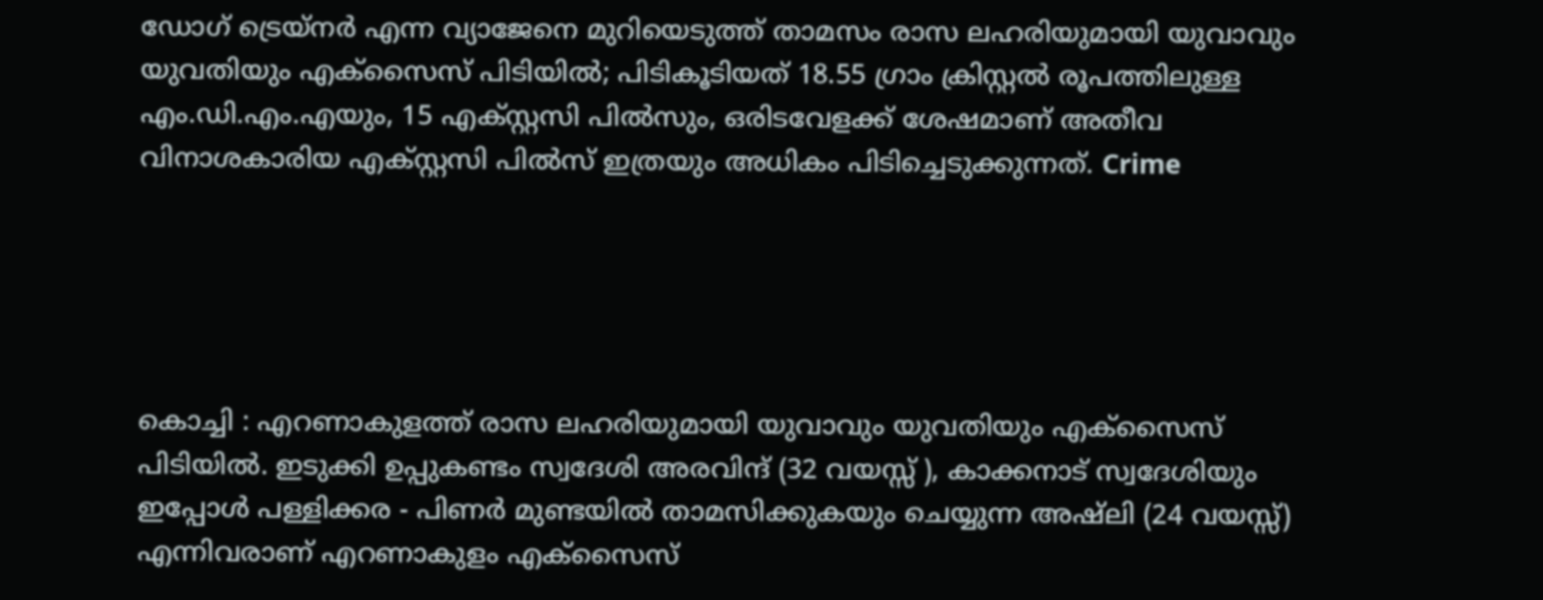ഡോഗ് ട്രെയ്നർ എന്ന വ്യാജേനെ മുറിയെടുത്ത് താമസം രാസ ലഹരിയുമായി യുവാവും യുവതിയും എക്സൈസ് പിടിയിൽ; പിടികൂടിയത് 18.55 ഗ്രാം ക്രിസ്റ്റൽ രൂപത്തിലുള്ള എം.ഡി.എം.എയും, 15 എക്സ്റ്റസി പിൽസും, ഒരിടവേളക്ക് ശേഷമാണ് അതീവ വിനാശകാരിയ എക്സ്റ്റസി പിൽസ് ഇത്രയും അധികം പിടിച്ചെടുക്കുന്നത്. Crime





കൊച്ചി : എറണാകുളത്ത് രാസ ലഹരിയുമായി യുവാവും യുവതിയും എക്സൈസ് പിടിയിൽ. ഇടുക്കി ഉപ്പുകണ്ടം സ്വദേശി അരവിന്ദ് (32 വയസ്സ് ), കാക്കനാട് സ്വദേശിയും ഇപ്പോൾ പള്ളിക്കര - പിണർ മുണ്ടയിൽ താമസിക്കുകയും ചെയ്യുന്ന അഷ്ലി (24 വയസ്സ്) എന്നിവരാണ് എറണാകുളം എക്സൈസ്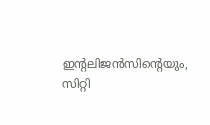ഇന്റലിജൻസിന്റെയും, സിറ്റി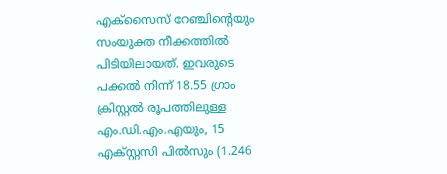എക്സൈസ് റേഞ്ചിന്റെയും സംയുക്ത നീക്കത്തിൽ പിടിയിലായത്. ഇവരുടെ പക്കൽ നിന്ന് 18.55 ഗ്രാം ക്രിസ്റ്റൽ രൂപത്തിലുള്ള എം.ഡി.എം.എയും, 15 എക്സ്റ്റസി പിൽസും (1.246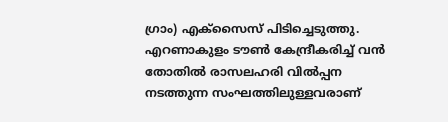ഗ്രാം) എക്സൈസ് പിടിച്ചെടുത്തു.
എറണാകുളം ടൗൺ കേന്ദ്രീകരിച്ച് വൻ തോതിൽ രാസലഹരി വിൽപ്പന നടത്തുന്ന സംഘത്തിലുള്ളവരാണ്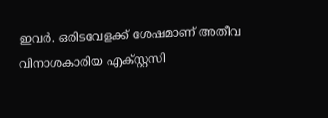ഇവർ. ഒരിടവേളക്ക് ശേഷമാണ് അതീവ വിനാശകാരിയ എക്സ്റ്റസി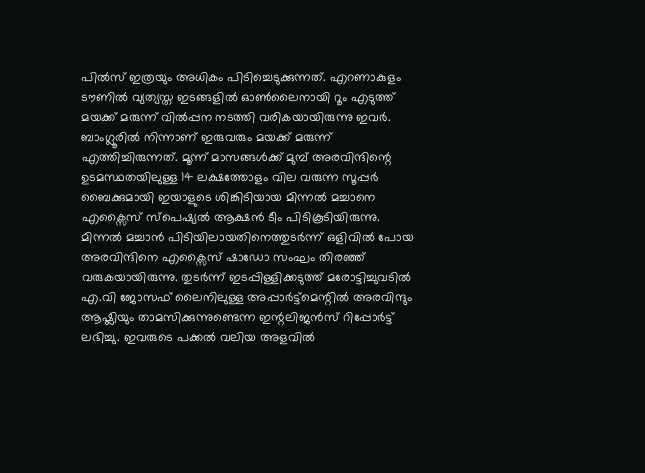പിൽസ് ഇത്രയും അധികം പിടിച്ചെടുക്കുന്നത്. എറണാകുളം ടൗണിൽ വ്യത്യസ്ത ഇടങ്ങളിൽ ഓൺലൈനായി റൂം എടുത്ത് മയക്ക് മരുന്ന് വിൽപ്പന നടത്തി വരികയായിരുന്നു ഇവർ. ബാംഗ്ലൂരിൽ നിന്നാണ് ഇരുവരും മയക്ക് മരുന്ന് എത്തിച്ചിരുന്നത്. മൂന്ന് മാസങ്ങൾക്ക് മുമ്പ് അരവിന്ദിന്റെ ഉടമസ്ഥതയിലുള്ള 14 ലക്ഷത്തോളം വില വരുന്ന സൂപ്പർ ബൈക്കുമായി ഇയാളുടെ ശിങ്കിടിയായ മിന്നൽ മച്ചാനെ എക്സൈസ് സ്പെഷ്യൽ ആക്ഷൻ ടീം പിടികൂടിയിരുന്നു. മിന്നൽ മച്ചാൻ പിടിയിലായതിനെത്തുടർന്ന് ഒളിവിൽ പോയ അരവിന്ദിനെ എക്സൈസ് ഷാഡോ സംഘം തിരഞ്ഞ് വരുകയായിരുന്നു. തുടർന്ന് ഇടപ്പിള്ളിക്കടുത്ത് മരോട്ടിച്ചുവടിൽ എ.വി ജോസഫ് ലൈനിലുള്ള അപ്പാർട്ട്മെന്റിൽ അരവിന്ദും ആഷ്ലിയും താമസിക്കുന്നുണ്ടെന്ന ഇന്റലിജൻസ് റിപ്പോർട്ട് ലഭിച്ചു. ഇവരുടെ പക്കൽ വലിയ അളവിൽ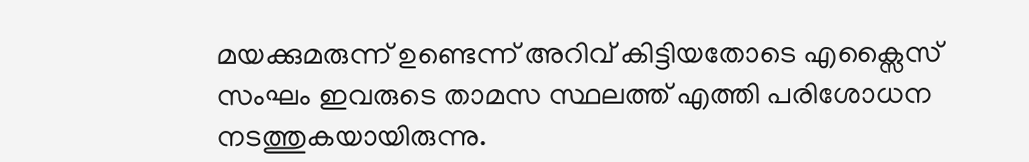മയക്കുമരുന്ന് ഉണ്ടെന്ന് അറിവ് കിട്ടിയതോടെ എക്സൈസ് സംഘം ഇവരുടെ താമസ സ്ഥലത്ത് എത്തി പരിശോധന നടത്തുകയായിരുന്നു.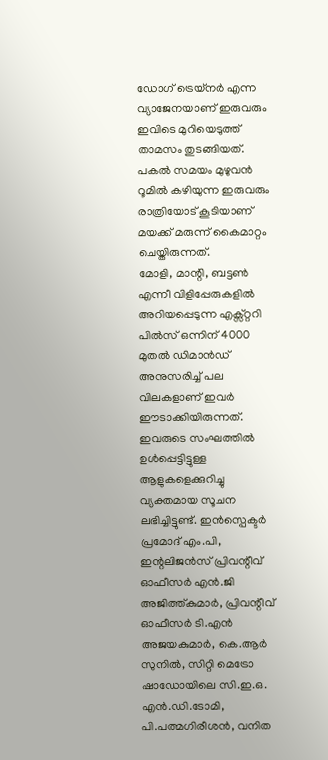ഡോഗ് ട്രെയ്നർ എന്ന വ്യാജേനയാണ് ഇരുവരും ഇവിടെ മുറിയെടുത്ത് താമസം തുടങ്ങിയത്. പകൽ സമയം മുഴുവൻ റൂമിൽ കഴിയുന്ന ഇരുവരും രാത്രിയോട് കൂടിയാണ് മയക്ക് മരുന്ന് കൈമാറ്റം ചെയ്തിരുന്നത്.
മോളി, മാന്റി, ബട്ടൺ എന്നീ വിളിപ്പേരുകളിൽ അറിയപ്പെടുന്ന എക്സ്റ്ററി പിൽസ് ഒന്നിന് 4000 മുതൽ ഡിമാൻഡ് അനുസരിച്ച് പല വിലകളാണ് ഇവർ ഈടാക്കിയിരുന്നത്. ഇവരുടെ സംഘത്തിൽ ഉൾപ്പെട്ടിട്ടുള്ള ആളുകളെക്കുറിച്ചു വ്യക്തമായ സൂചന ലഭിച്ചിട്ടുണ്ട്. ഇൻസ്പെക്ടർ പ്രമോദ് എം.പി, ഇന്റലിജൻസ് പ്രിവന്റീവ് ഓഫീസർ എൻ.ജി അജിത്ത്കുമാർ, പ്രിവന്റീവ് ഓഫീസർ ടി.എൻ അജയകുമാർ, കെ.ആർ സുനിൽ, സിറ്റി മെട്രോ ഷാഡോയിലെ സി.ഇ.ഒ. എൻ.ഡി.ടോമി, പി.പത്മഗിരീശൻ, വനിത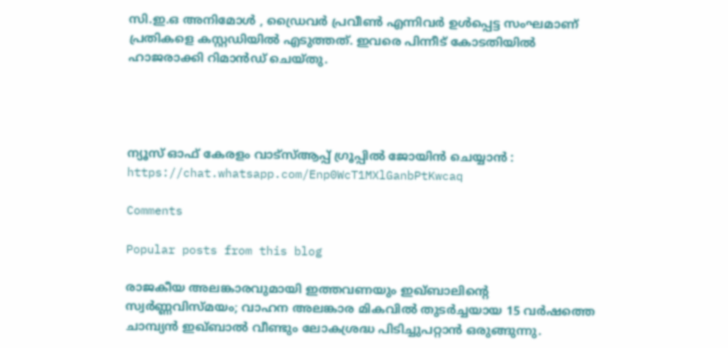സി.ഇ.ഒ അനിമോൾ , ഡ്രൈവർ പ്രവീൺ എന്നിവർ ഉൾപ്പെട്ട സംഘമാണ് പ്രതികളെ കസ്റ്റഡിയിൽ എടുത്തത്. ഇവരെ പിന്നീട് കോടതിയിൽ ഹാജരാക്കി റിമാൻഡ് ചെയ്തു.




ന്യൂസ്‌ ഓഫ് കേരളം വാട്സ്ആപ്പ് ഗ്രൂപ്പിൽ ജോയിൻ ചെയ്യാൻ : https://chat.whatsapp.com/Enp0WcT1MXlGanbPtKwcaq

Comments

Popular posts from this blog

രാജകീയ അലങ്കാരവുമായി ഇത്തവണയും ഇഖ്ബാലിൻ്റെ സ്വർണ്ണവിസ്മയം; വാഹന അലങ്കാര മികവിൽ തുടർച്ചയായ 15 വർഷത്തെ ചാമ്പ്യൻ ഇഖ്ബാൽ വീണ്ടും ലോകശ്രദ്ധ പിടിച്ചുപറ്റാൻ ഒരുങ്ങുന്നു.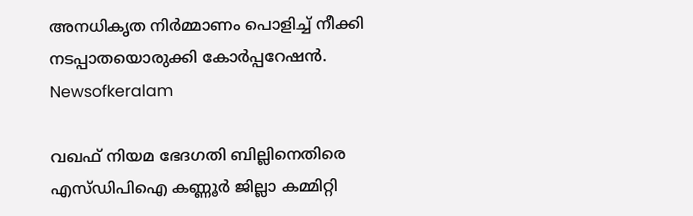അനധികൃത നിർമ്മാണം പൊളിച്ച് നീക്കി നടപ്പാതയൊരുക്കി കോർപ്പറേഷൻ. Newsofkeralam

വഖഫ് നിയമ ഭേദഗതി ബില്ലിനെതിരെ എസ്ഡിപിഐ കണ്ണൂർ ജില്ലാ കമ്മിറ്റി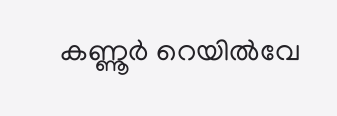കണ്ണൂർ റെയിൽവേ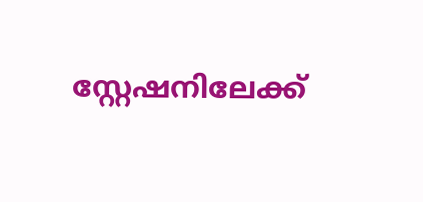സ്റ്റേഷനിലേക്ക്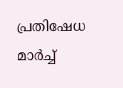പ്രതിഷേധ മാർച്ച്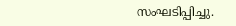സംഘടിപ്പിച്ചു.